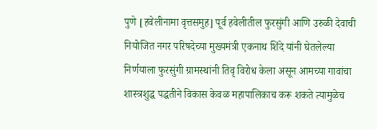पुणे [हवेलीनामा वृत्तसमुह] पूर्व हवेलीतील फुरसुंगी आणि उरुळी देवाची नियोजित नगर परिषदेच्या मुख्यमंत्री एकनाथ शिंदे यांनी घेतलेल्या निर्णयाला फुरसुंगी ग्रामस्थांनी तिवृ विरोध केला असून आमच्या गावांचा शास्त्रशुद्ध पद्धतीने विकास केवळ महापालिकाच करू शकते त्यामुळेच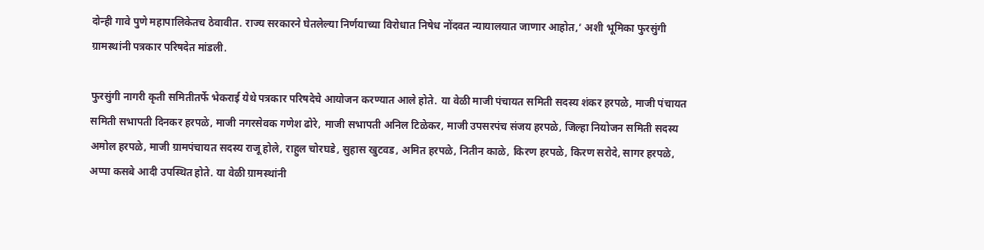दोन्ही गावे पुणे महापालिकेतच ठेवावीत. राज्य सरकारने घेतलेल्या निर्णयाच्या विरोधात निषेध नोंदवत न्यायालयात जाणार आहोत,’ अशी भूमिका फुरसुंगी ग्रामस्थांनी पत्रकार परिषदेत मांडली.

फुरसुंगी नागरी कृती समितीतर्फे भेकराई येथे पत्रकार परिषदेचे आयोजन करण्यात आले होते. या वेळी माजी पंचायत समिती सदस्य शंकर हरपळे, माजी पंचायत समिती सभापती दिनकर हरपळे, माजी नगरसेवक गणेश ढोरे, माजी सभापती अनिल टिळेकर, माजी उपसरपंच संजय हरपळे, जिल्हा नियोजन समिती सदस्य अमोल हरपळे, माजी ग्रामपंचायत सदस्य राजू होले, राहुल चोरघडे, सुहास खुटवड, अमित हरपळे, नितीन काळे, किरण हरपळे, किरण सरोदे, सागर हरपळे, अप्पा कसबे आदी उपस्थित होते. या वेळी ग्रामस्थांनी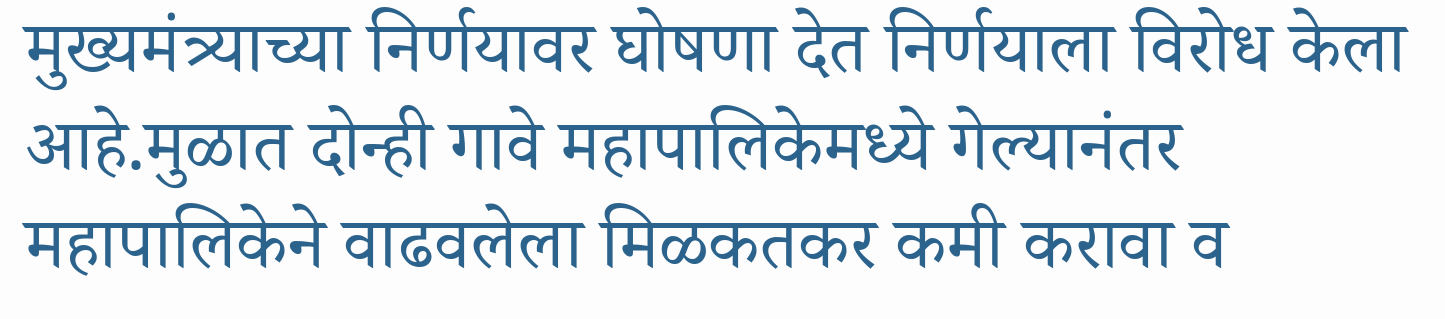मुख्यमंत्र्याच्या निर्णयावर घोषणा देत निर्णयाला विरोध केला आहे.मुळात दोन्ही गावे महापालिकेमध्ये गेल्यानंतर महापालिकेने वाढवलेला मिळकतकर कमी करावा व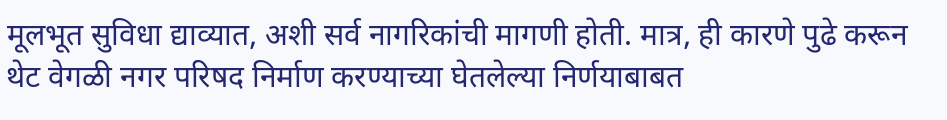मूलभूत सुविधा द्याव्यात, अशी सर्व नागरिकांची मागणी होती. मात्र, ही कारणे पुढे करून थेट वेगळी नगर परिषद निर्माण करण्याच्या घेतलेल्या निर्णयाबाबत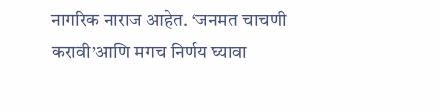नागरिक नाराज आहेत. ‘जनमत चाचणी करावी’आणि मगच निर्णय घ्यावा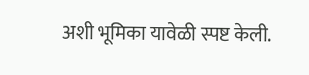अशी भूमिका यावेळी स्पष्ट केली.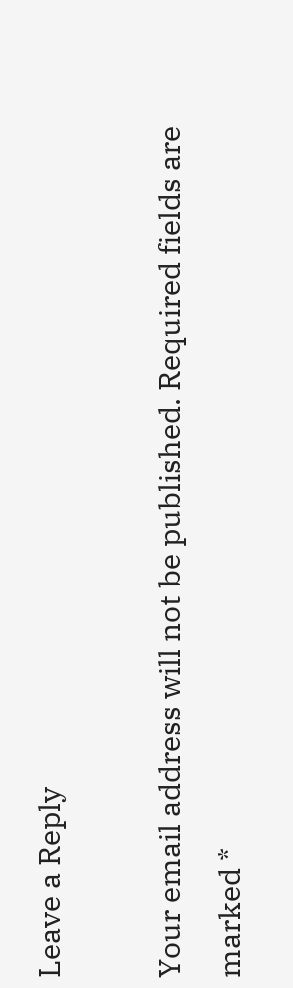Leave a Reply

Your email address will not be published. Required fields are marked *